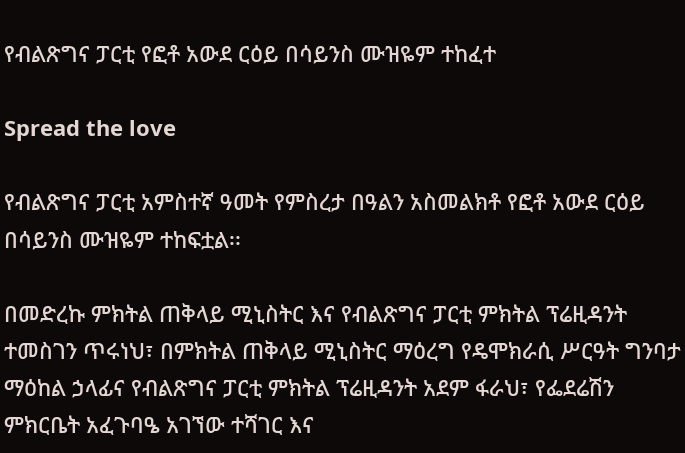የብልጽግና ፓርቲ የፎቶ አውደ ርዕይ በሳይንስ ሙዝዬም ተከፈተ

Spread the love

የብልጽግና ፓርቲ አምስተኛ ዓመት የምስረታ በዓልን አስመልክቶ የፎቶ አውደ ርዕይ በሳይንስ ሙዝዬም ተከፍቷል፡፡

በመድረኩ ምክትል ጠቅላይ ሚኒስትር እና የብልጽግና ፓርቲ ምክትል ፕሬዚዳንት ተመስገን ጥሩነህ፣ በምክትል ጠቅላይ ሚኒስትር ማዕረግ የዴሞክራሲ ሥርዓት ግንባታ ማዕከል ኃላፊና የብልጽግና ፓርቲ ምክትል ፕሬዚዳንት አደም ፋራህ፣ የፌደሬሽን ምክርቤት አፈጉባዔ አገኘው ተሻገር እና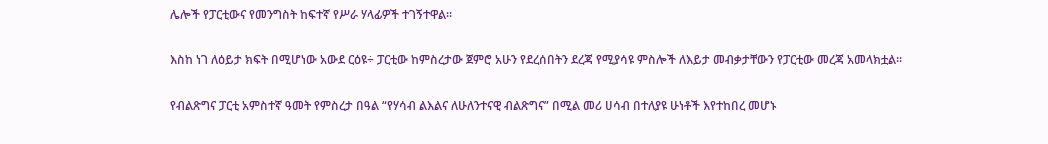ሌሎች የፓርቲውና የመንግስት ከፍተኛ የሥራ ሃላፊዎች ተገኝተዋል፡፡

እስከ ነገ ለዕይታ ክፍት በሚሆነው አውደ ርዕዩ÷ ፓርቲው ከምስረታው ጀምሮ አሁን የደረሰበትን ደረጃ የሚያሳዩ ምስሎች ለእይታ መብቃታቸውን የፓርቲው መረጃ አመላክቷል፡፡

የብልጽግና ፓርቲ አምስተኛ ዓመት የምስረታ በዓል “የሃሳብ ልእልና ለሁለንተናዊ ብልጽግና” በሚል መሪ ሀሳብ በተለያዩ ሁነቶች እየተከበረ መሆኑ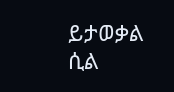ይታወቃል ሲል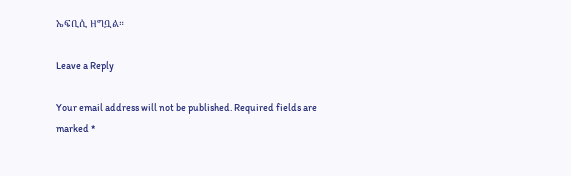ኤፍቢሲ ዘግቧል።

Leave a Reply

Your email address will not be published. Required fields are marked *